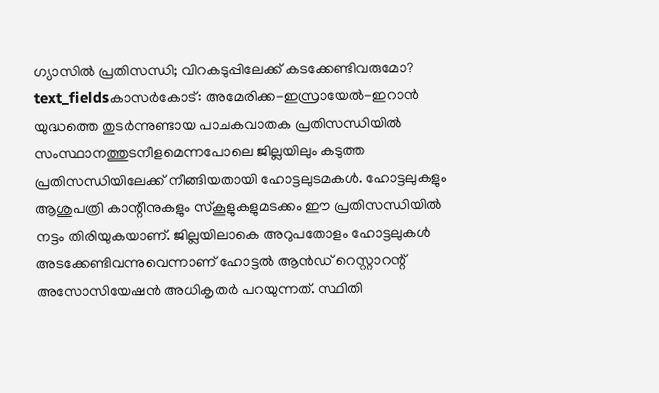ഗ്യാസിൽ പ്രതിസന്ധി; വിറകടുപ്പിലേക്ക് കടക്കേണ്ടിവരുമോ?
text_fieldsകാസർകോട്: അമേരിക്ക-ഇസ്രായേൽ-ഇറാൻ യുദ്ധത്തെ തുടർന്നുണ്ടായ പാചകവാതക പ്രതിസന്ധിയിൽ സംസ്ഥാനത്തുടനീളമെന്നപോലെ ജില്ലയിലും കടുത്ത പ്രതിസന്ധിയിലേക്ക് നീങ്ങിയതായി ഹോട്ടലുടമകൾ. ഹോട്ടലുകളും ആശുപത്രി കാന്റീനുകളും സ്കൂളുകളുമടക്കം ഈ പ്രതിസന്ധിയിൽ നട്ടം തിരിയുകയാണ്. ജില്ലയിലാകെ അറുപതോളം ഹോട്ടലുകൾ അടക്കേണ്ടിവന്നുവെന്നാണ് ഹോട്ടൽ ആൻഡ് റെസ്റ്റാറന്റ് അസോസിയേഷൻ അധികൃതർ പറയുന്നത്. സ്ഥിതി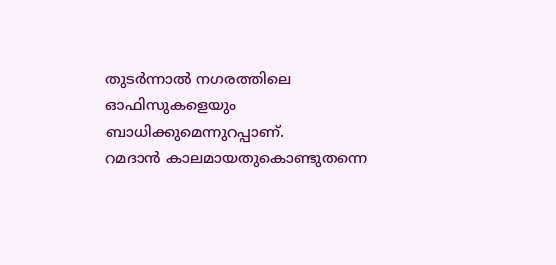തുടർന്നാൽ നഗരത്തിലെ ഓഫിസുകളെയും ബാധിക്കുമെന്നുറപ്പാണ്.
റമദാൻ കാലമായതുകൊണ്ടുതന്നെ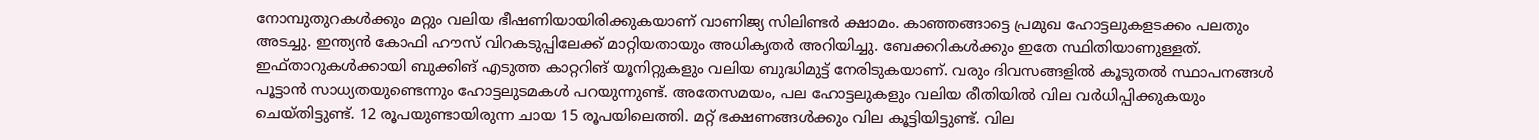നോമ്പുതുറകൾക്കും മറ്റും വലിയ ഭീഷണിയായിരിക്കുകയാണ് വാണിജ്യ സിലിണ്ടർ ക്ഷാമം. കാഞ്ഞങ്ങാട്ടെ പ്രമുഖ ഹോട്ടലുകളടക്കം പലതും അടച്ചു. ഇന്ത്യൻ കോഫി ഹൗസ് വിറകടുപ്പിലേക്ക് മാറ്റിയതായും അധികൃതർ അറിയിച്ചു. ബേക്കറികൾക്കും ഇതേ സ്ഥിതിയാണുള്ളത്.
ഇഫ്താറുകൾക്കായി ബുക്കിങ് എടുത്ത കാറ്ററിങ് യൂനിറ്റുകളും വലിയ ബുദ്ധിമുട്ട് നേരിടുകയാണ്. വരും ദിവസങ്ങളിൽ കൂടുതൽ സ്ഥാപനങ്ങൾ പൂട്ടാൻ സാധ്യതയുണ്ടെന്നും ഹോട്ടലുടമകൾ പറയുന്നുണ്ട്. അതേസമയം, പല ഹോട്ടലുകളും വലിയ രീതിയിൽ വില വർധിപ്പിക്കുകയും ചെയ്തിട്ടുണ്ട്. 12 രൂപയുണ്ടായിരുന്ന ചായ 15 രൂപയിലെത്തി. മറ്റ് ഭക്ഷണങ്ങൾക്കും വില കൂട്ടിയിട്ടുണ്ട്. വില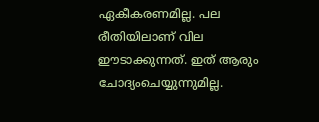ഏകീകരണമില്ല. പല രീതിയിലാണ് വില ഈടാക്കുന്നത്. ഇത് ആരും ചോദ്യംചെയ്യുന്നുമില്ല.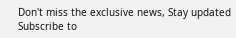Don't miss the exclusive news, Stay updated
Subscribe to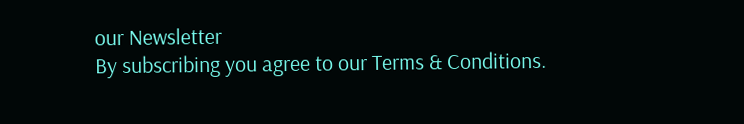our Newsletter
By subscribing you agree to our Terms & Conditions.